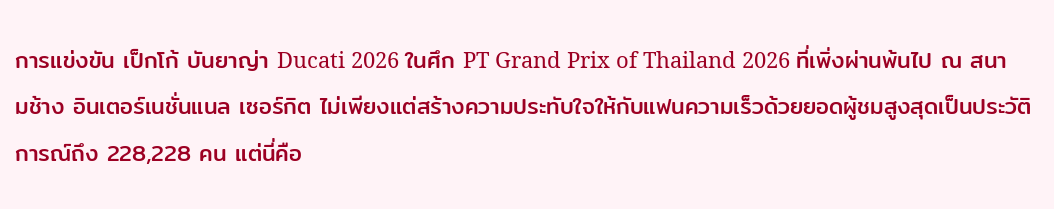การแข่งขัน เป็กโก้ บันยาญ่า Ducati 2026 ในศึก PT Grand Prix of Thailand 2026 ที่เพิ่งผ่านพ้นไป ณ สนามช้าง อินเตอร์เนชั่นแนล เซอร์กิต ไม่เพียงแต่สร้างความประทับใจให้กับแฟนความเร็วด้วยยอดผู้ชมสูงสุดเป็นประวัติการณ์ถึง 228,228 คน แต่นี่คือ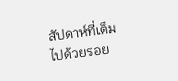สัปดาห์ที่เต็มไปด้วยรอย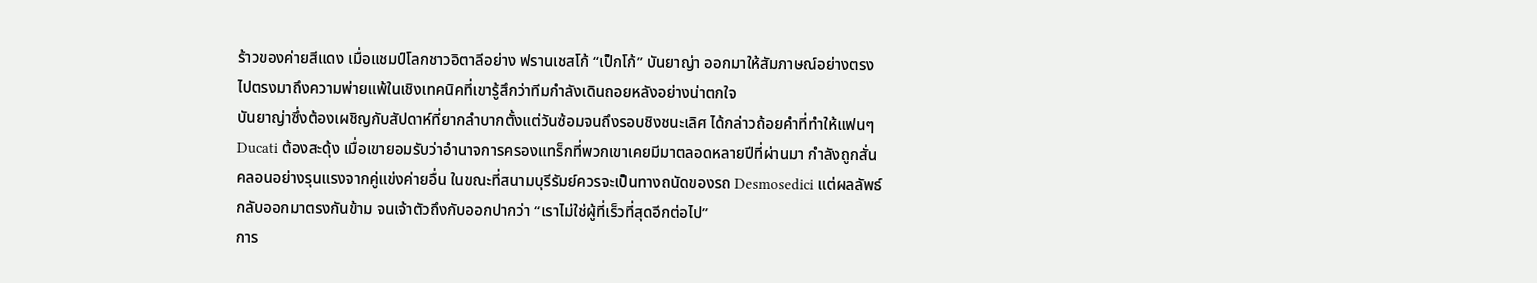ร้าวของค่ายสีแดง เมื่อแชมป์โลกชาวอิตาลีอย่าง ฟรานเชสโก้ “เป็กโก้” บันยาญ่า ออกมาให้สัมภาษณ์อย่างตรงไปตรงมาถึงความพ่ายแพ้ในเชิงเทคนิคที่เขารู้สึกว่าทีมกำลังเดินถอยหลังอย่างน่าตกใจ
บันยาญ่าซึ่งต้องเผชิญกับสัปดาห์ที่ยากลำบากตั้งแต่วันซ้อมจนถึงรอบชิงชนะเลิศ ได้กล่าวถ้อยคำที่ทำให้แฟนๆ Ducati ต้องสะดุ้ง เมื่อเขายอมรับว่าอำนาจการครองแทร็กที่พวกเขาเคยมีมาตลอดหลายปีที่ผ่านมา กำลังถูกสั่นคลอนอย่างรุนแรงจากคู่แข่งค่ายอื่น ในขณะที่สนามบุรีรัมย์ควรจะเป็นทางถนัดของรถ Desmosedici แต่ผลลัพธ์กลับออกมาตรงกันข้าม จนเจ้าตัวถึงกับออกปากว่า “เราไม่ใช่ผู้ที่เร็วที่สุดอีกต่อไป”
การ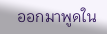ออกมาพูดใน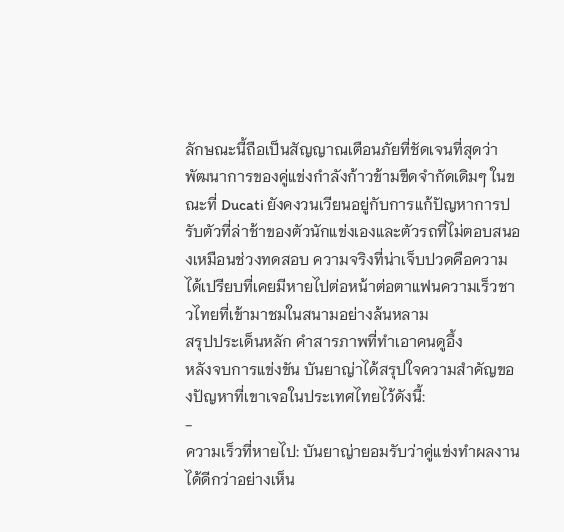ลักษณะนี้ถือเป็นสัญญาณเตือนภัยที่ชัดเจนที่สุดว่า พัฒนาการของคู่แข่งกำลังก้าวข้ามขีดจำกัดเดิมๆ ในขณะที่ Ducati ยังคงวนเวียนอยู่กับการแก้ปัญหาการปรับตัวที่ล่าช้าของตัวนักแข่งเองและตัวรถที่ไม่ตอบสนองเหมือนช่วงทดสอบ ความจริงที่น่าเจ็บปวดคือความได้เปรียบที่เคยมีหายไปต่อหน้าต่อตาแฟนความเร็วชาวไทยที่เข้ามาชมในสนามอย่างล้นหลาม
สรุปประเด็นหลัก คำสารภาพที่ทำเอาคนดูอึ้ง
หลังจบการแข่งขัน บันยาญ่าได้สรุปใจความสำคัญของปัญหาที่เขาเจอในประเทศไทยไว้ดังนี้:
-
ความเร็วที่หายไป: บันยาญ่ายอมรับว่าคู่แข่งทำผลงานได้ดีกว่าอย่างเห็น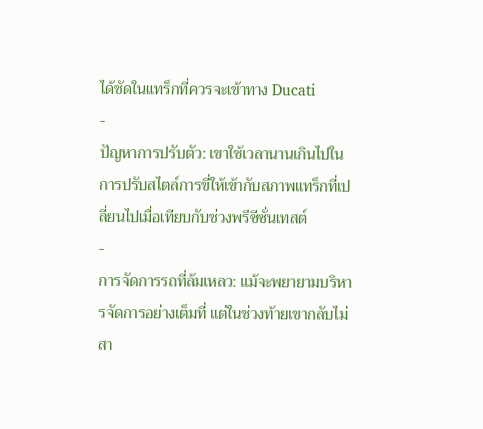ได้ชัดในแทร็กที่ควรจะเข้าทาง Ducati
-
ปัญหาการปรับตัว: เขาใช้เวลานานเกินไปในการปรับสไตล์การขี่ให้เข้ากับสภาพแทร็กที่เปลี่ยนไปเมื่อเทียบกับช่วงพรีซีซั่นเทสต์
-
การจัดการรถที่ล้มเหลว: แม้จะพยายามบริหารจัดการอย่างเต็มที่ แต่ในช่วงท้ายเขากลับไม่สา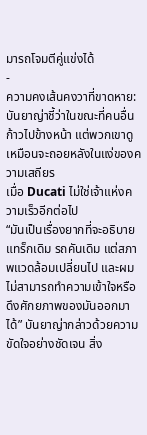มารถโจมตีคู่แข่งได้
-
ความคงเส้นคงวาที่ขาดหาย: บันยาญ่าชี้ว่าในขณะที่คนอื่นก้าวไปข้างหน้า แต่พวกเขาดูเหมือนจะถอยหลังในแง่ของความเสถียร
เมื่อ Ducati ไม่ใช่เจ้าแห่งความเร็วอีกต่อไป
“มันเป็นเรื่องยากที่จะอธิบาย แทร็กเดิม รถคันเดิม แต่สภาพแวดล้อมเปลี่ยนไป และผมไม่สามารถทำความเข้าใจหรือดึงศักยภาพของมันออกมาได้” บันยาญ่ากล่าวด้วยความขัดใจอย่างชัดเจน สิ่ง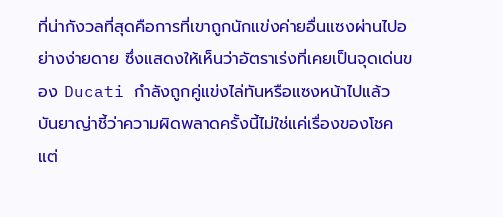ที่น่ากังวลที่สุดคือการที่เขาถูกนักแข่งค่ายอื่นแซงผ่านไปอย่างง่ายดาย ซึ่งแสดงให้เห็นว่าอัตราเร่งที่เคยเป็นจุดเด่นของ Ducati กำลังถูกคู่แข่งไล่ทันหรือแซงหน้าไปแล้ว บันยาญ่าชี้ว่าความผิดพลาดครั้งนี้ไม่ใช่แค่เรื่องของโชค แต่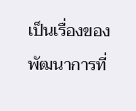เป็นเรื่องของพัฒนาการที่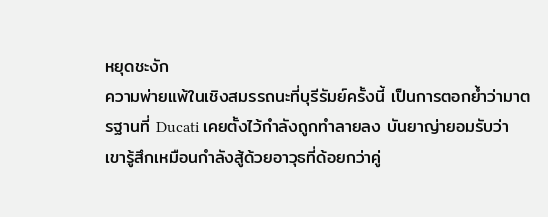หยุดชะงัก
ความพ่ายแพ้ในเชิงสมรรถนะที่บุรีรัมย์ครั้งนี้ เป็นการตอกย้ำว่ามาตรฐานที่ Ducati เคยตั้งไว้กำลังถูกทำลายลง บันยาญ่ายอมรับว่าเขารู้สึกเหมือนกำลังสู้ด้วยอาวุธที่ด้อยกว่าคู่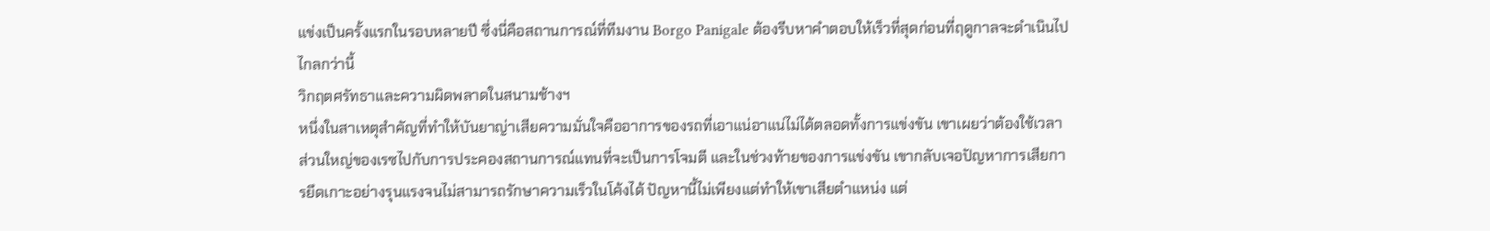แข่งเป็นครั้งแรกในรอบหลายปี ซึ่งนี่คือสถานการณ์ที่ทีมงาน Borgo Panigale ต้องรีบหาคำตอบให้เร็วที่สุดก่อนที่ฤดูกาลจะดำเนินไปไกลกว่านี้
วิกฤตศรัทธาและความผิดพลาดในสนามช้างฯ
หนึ่งในสาเหตุสำคัญที่ทำให้บันยาญ่าเสียความมั่นใจคืออาการของรถที่เอาแน่อาแน่ไม่ได้ตลอดทั้งการแข่งขัน เขาเผยว่าต้องใช้เวลาส่วนใหญ่ของเรซไปกับการประคองสถานการณ์แทนที่จะเป็นการโจมตี และในช่วงท้ายของการแข่งขัน เขากลับเจอปัญหาการเสียการยึดเกาะอย่างรุนแรงจนไม่สามารถรักษาความเร็วในโค้งได้ ปัญหานี้ไม่เพียงแต่ทำให้เขาเสียตำแหน่ง แต่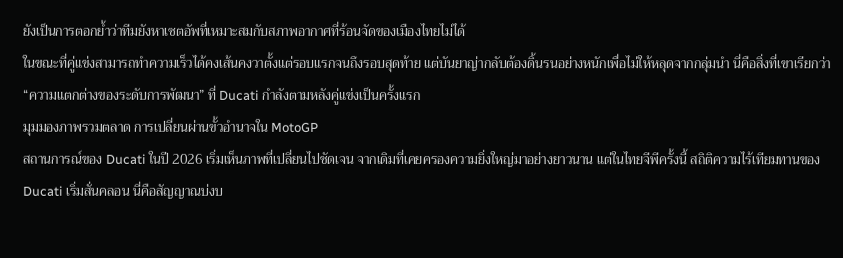ยังเป็นการตอกย้ำว่าทีมยังหาเซตอัพที่เหมาะสมกับสภาพอากาศที่ร้อนจัดของเมืองไทยไม่ได้
ในขณะที่คู่แข่งสามารถทำความเร็วได้คงเส้นคงวาตั้งแต่รอบแรกจนถึงรอบสุดท้าย แต่บันยาญ่ากลับต้องดิ้นรนอย่างหนักเพื่อไม่ให้หลุดจากกลุ่มนำ นี่คือสิ่งที่เขาเรียกว่า “ความแตกต่างของระดับการพัฒนา” ที่ Ducati กำลังตามหลังคู่แข่งเป็นครั้งแรก
มุมมองภาพรวมตลาด การเปลี่ยนผ่านขั้วอำนาจใน MotoGP
สถานการณ์ของ Ducati ในปี 2026 เริ่มเห็นภาพที่เปลี่ยนไปชัดเจน จากเดิมที่เคยครองความยิ่งใหญ่มาอย่างยาวนาน แต่ในไทยจีพีครั้งนี้ สถิติความไร้เทียมทานของ Ducati เริ่มสั่นคลอน นี่คือสัญญาณบ่งบ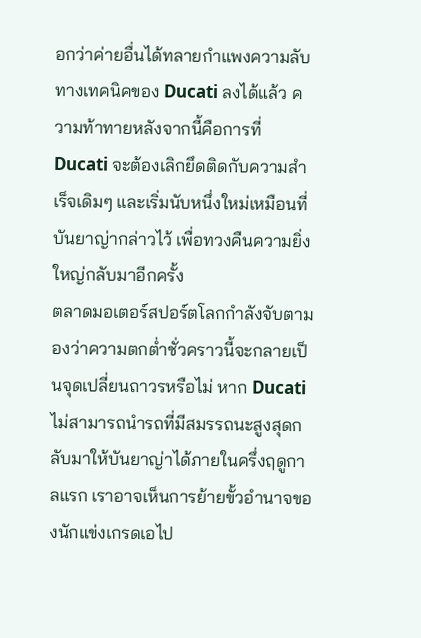อกว่าค่ายอื่นได้ทลายกำแพงความลับทางเทคนิคของ Ducati ลงได้แล้ว ความท้าทายหลังจากนี้คือการที่ Ducati จะต้องเลิกยึดติดกับความสำเร็จเดิมๆ และเริ่มนับหนึ่งใหม่เหมือนที่บันยาญ่ากล่าวไว้ เพื่อทวงคืนความยิ่งใหญ่กลับมาอีกครั้ง
ตลาดมอเตอร์สปอร์ตโลกกำลังจับตามองว่าความตกต่ำชั่วคราวนี้จะกลายเป็นจุดเปลี่ยนถาวรหรือไม่ หาก Ducati ไม่สามารถนำรถที่มีสมรรถนะสูงสุดกลับมาให้บันยาญ่าได้ภายในครึ่งฤดูกาลแรก เราอาจเห็นการย้ายขั้วอำนาจของนักแข่งเกรดเอไป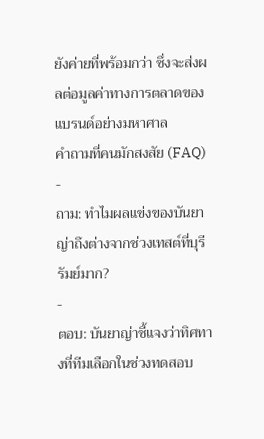ยังค่ายที่พร้อมกว่า ซึ่งจะส่งผลต่อมูลค่าทางการตลาดของแบรนด์อย่างมหาศาล
คำถามที่คนมักสงสัย (FAQ)
-
ถาม: ทำไมผลแข่งของบันยาญ่าถึงต่างจากช่วงเทสต์ที่บุรีรัมย์มาก?
-
ตอบ: บันยาญ่าชี้แจงว่าทิศทางที่ทีมเลือกในช่วงทดสอบ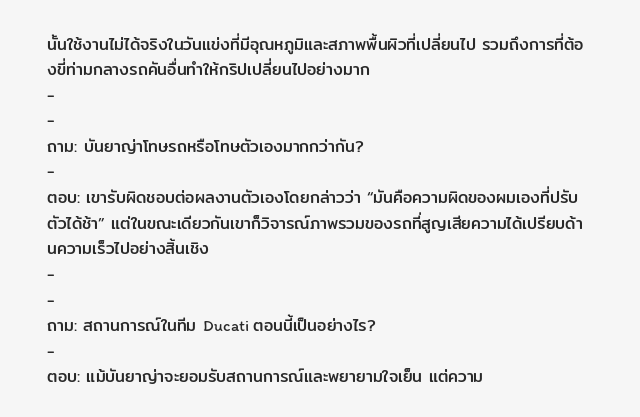นั้นใช้งานไม่ได้จริงในวันแข่งที่มีอุณหภูมิและสภาพพื้นผิวที่เปลี่ยนไป รวมถึงการที่ต้องขี่ท่ามกลางรถคันอื่นทำให้กริปเปลี่ยนไปอย่างมาก
-
-
ถาม: บันยาญ่าโทษรถหรือโทษตัวเองมากกว่ากัน?
-
ตอบ: เขารับผิดชอบต่อผลงานตัวเองโดยกล่าวว่า “มันคือความผิดของผมเองที่ปรับตัวได้ช้า” แต่ในขณะเดียวกันเขาก็วิจารณ์ภาพรวมของรถที่สูญเสียความได้เปรียบด้านความเร็วไปอย่างสิ้นเชิง
-
-
ถาม: สถานการณ์ในทีม Ducati ตอนนี้เป็นอย่างไร?
-
ตอบ: แม้บันยาญ่าจะยอมรับสถานการณ์และพยายามใจเย็น แต่ความ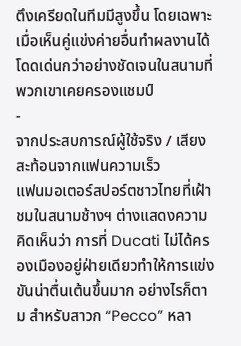ตึงเครียดในทีมมีสูงขึ้น โดยเฉพาะเมื่อเห็นคู่แข่งค่ายอื่นทำผลงานได้โดดเด่นกว่าอย่างชัดเจนในสนามที่พวกเขาเคยครองแชมป์
-
จากประสบการณ์ผู้ใช้จริง / เสียงสะท้อนจากแฟนความเร็ว
แฟนมอเตอร์สปอร์ตชาวไทยที่เฝ้าชมในสนามช้างฯ ต่างแสดงความคิดเห็นว่า การที่ Ducati ไม่ได้ครองเมืองอยู่ฝ่ายเดียวทำให้การแข่งขันน่าตื่นเต้นขึ้นมาก อย่างไรก็ตาม สำหรับสาวก “Pecco” หลา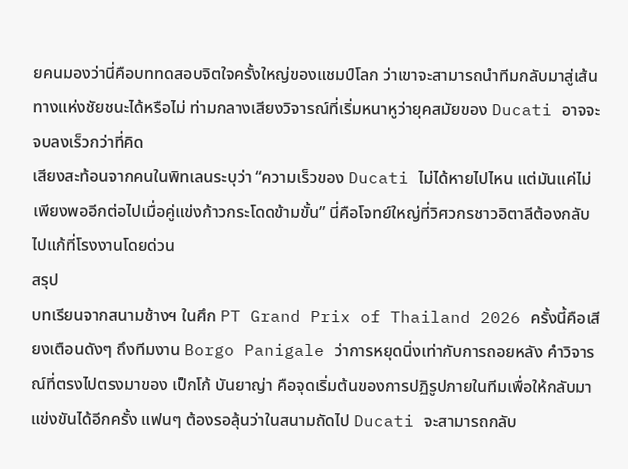ยคนมองว่านี่คือบททดสอบจิตใจครั้งใหญ่ของแชมป์โลก ว่าเขาจะสามารถนำทีมกลับมาสู่เส้นทางแห่งชัยชนะได้หรือไม่ ท่ามกลางเสียงวิจารณ์ที่เริ่มหนาหูว่ายุคสมัยของ Ducati อาจจะจบลงเร็วกว่าที่คิด
เสียงสะท้อนจากคนในพิทเลนระบุว่า “ความเร็วของ Ducati ไม่ได้หายไปไหน แต่มันแค่ไม่เพียงพออีกต่อไปเมื่อคู่แข่งก้าวกระโดดข้ามขั้น” นี่คือโจทย์ใหญ่ที่วิศวกรชาวอิตาลีต้องกลับไปแก้ที่โรงงานโดยด่วน
สรุป
บทเรียนจากสนามช้างฯ ในศึก PT Grand Prix of Thailand 2026 ครั้งนี้คือเสียงเตือนดังๆ ถึงทีมงาน Borgo Panigale ว่าการหยุดนิ่งเท่ากับการถอยหลัง คำวิจารณ์ที่ตรงไปตรงมาของ เป็กโก้ บันยาญ่า คือจุดเริ่มต้นของการปฏิรูปภายในทีมเพื่อให้กลับมาแข่งขันได้อีกครั้ง แฟนๆ ต้องรอลุ้นว่าในสนามถัดไป Ducati จะสามารถกลับ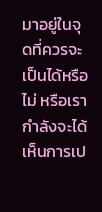มาอยู่ในจุดที่ควรจะเป็นได้หรือไม่ หรือเรากำลังจะได้เห็นการเป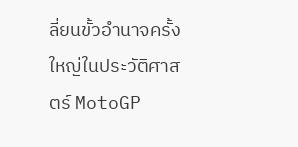ลี่ยนขั้วอำนาจครั้งใหญ่ในประวัติศาสตร์ MotoGP